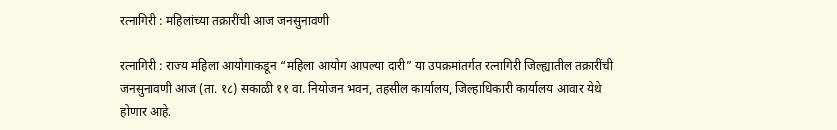रत्नागिरी : महिलांच्या तक्रारींची आज जनसुनावणी

रत्नागिरी : राज्य महिला आयोगाकडून “महिला आयोग आपल्या दारी” या उपक्रमांतर्गत रत्नागिरी जिल्ह्यातील तक्रारींची जनसुनावणी आज (ता. १८) सकाळी ११ वा. नियोजन भवन, तहसील कार्यालय, जिल्हाधिकारी कार्यालय आवार येथे होणार आहे.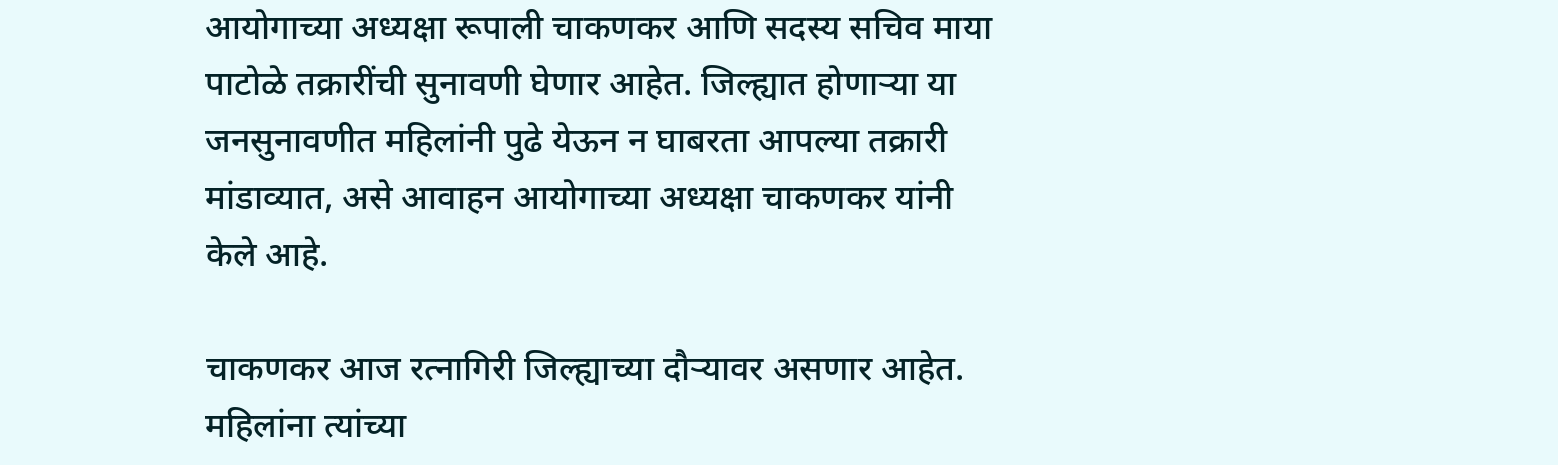आयोगाच्या अध्यक्षा रूपाली चाकणकर आणि सदस्य सचिव माया पाटोळे तक्रारींची सुनावणी घेणार आहेत. जिल्ह्यात होणाऱ्या या जनसुनावणीत महिलांनी पुढे येऊन न घाबरता आपल्या तक्रारी मांडाव्यात, असे आवाहन आयोगाच्या अध्यक्षा चाकणकर यांनी केले आहे.

चाकणकर आज रत्नागिरी जिल्ह्याच्या दौऱ्यावर असणार आहेत. महिलांना त्यांच्या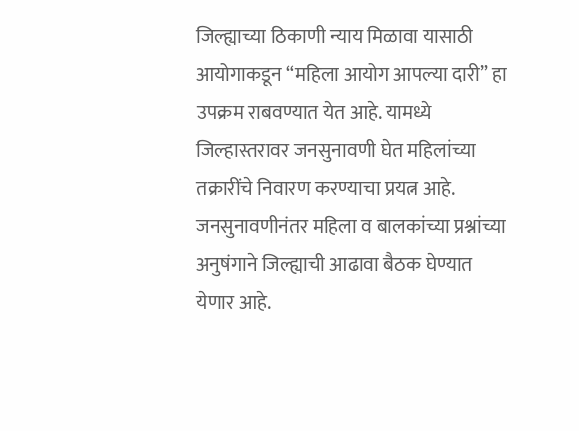जिल्ह्याच्या ठिकाणी न्याय मिळावा यासाठी आयोगाकडून “महिला आयोग आपल्या दारी” हा उपक्रम राबवण्यात येत आहे. यामध्ये जिल्हास्तरावर जनसुनावणी घेत महिलांच्या तक्रारींचे निवारण करण्याचा प्रयत्न आहे. जनसुनावणीनंतर महिला व बालकांच्या प्रश्नांच्या अनुषंगाने जिल्ह्याची आढावा बैठक घेण्यात येणार आहे.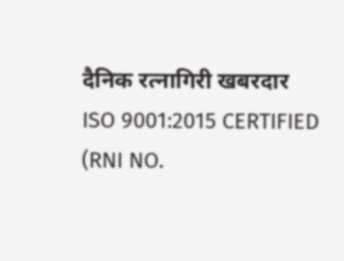दैनिक रत्नागिरी खबरदार
ISO 9001:2015 CERTIFIED
(RNI NO.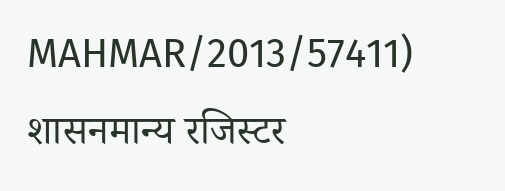MAHMAR/2013/57411)
शासनमान्य रजिस्टर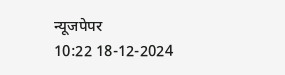न्यूजपेपर
10:22 18-12-2024